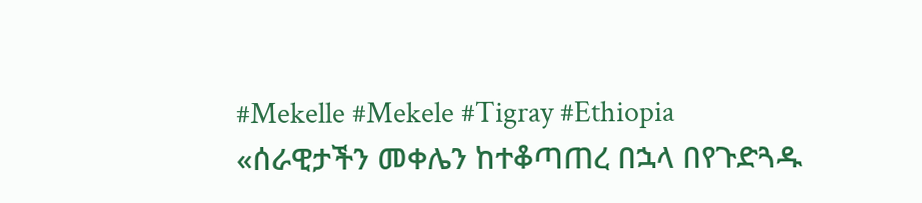#Mekelle #Mekele #Tigray #Ethiopia
«ሰራዊታችን መቀሌን ከተቆጣጠረ በኋላ በየጉድጓዱ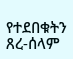የተደበቁትን ጸረ-ሰላም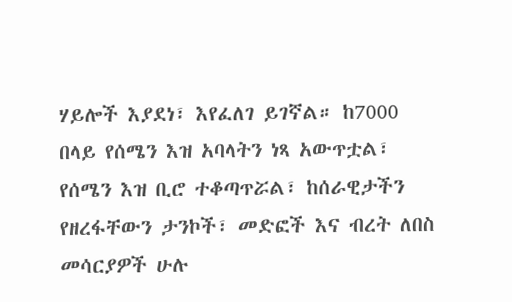ሃይሎች እያደነ፣ እየፈለገ ይገኛል። ከ7000 በላይ የሰሜን እዝ አባላትን ነጻ አውጥቷል፣ የሰሜን እዝ ቢሮ ተቆጣጥሯል፣ ከሰራዊታችን የዘረፋቸውን ታንኮች፣ መድፎች እና ብረት ለበስ መሳርያዎች ሁሉ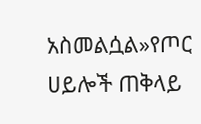አስመልሷል»የጦር ሀይሎች ጠቅላይ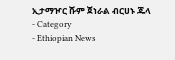ኢታማዦር ሹም ጀነራል ብርሀኑ ጁላ
- Category
- Ethiopian News